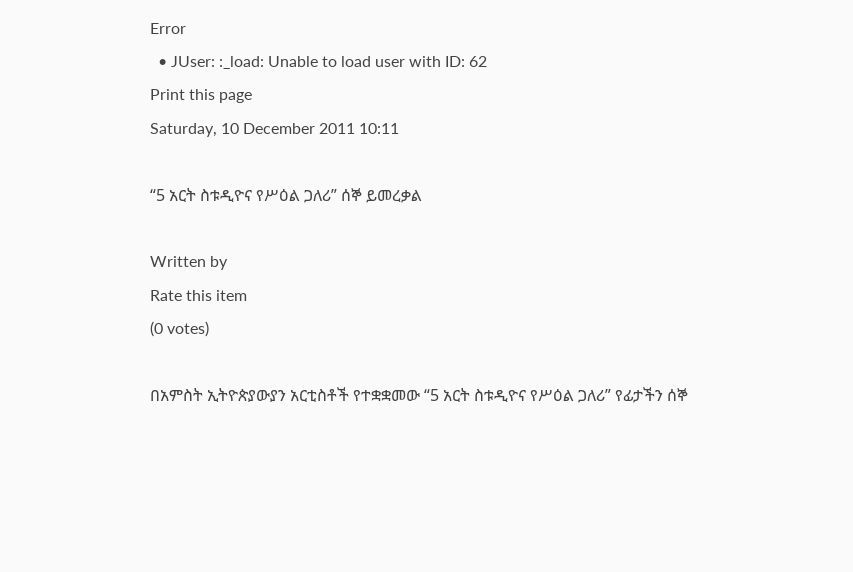Error
  • JUser: :_load: Unable to load user with ID: 62
Print this page
Saturday, 10 December 2011 10:11

“5 አርት ስቱዲዮና የሥዕል ጋለሪ” ሰኞ ይመረቃል

Written by
Rate this item
(0 votes)

በአምስት ኢትዮጵያውያን አርቲስቶች የተቋቋመው “5 አርት ስቱዲዮና የሥዕል ጋለሪ” የፊታችን ሰኞ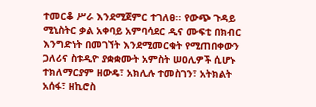ተመርቆ ሥራ እንደሚጀምር ተገለፀ፡፡ የውጭ ጉዳይ ሚኒስትር ቃል አቀባይ አምባሳደር ዲና ሙፍቲ በክብር እንግድነት በመገኘት እንደሚመርቁት የሚጠበቀውን ጋለሪና ስቱዲዮ ያቋቋሙት አምስት ሠዐሊዎች ሲሆኑ ተክለማርያም ዘውዴ፣ አክሊሉ ተመስገን፣ አትክልት አሰፋ፣ ዘኪሮስ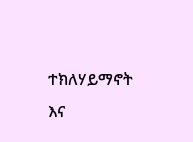ተክለሃይማኖት እና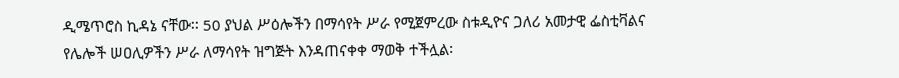ዲሜጥሮስ ኪዳኔ ናቸው፡፡ 50 ያህል ሥዕሎችን በማሳየት ሥራ የሚጀምረው ስቱዲዮና ጋለሪ አመታዊ ፌስቲቫልና የሌሎች ሠዐሊዎችን ሥራ ለማሳየት ዝግጅት እንዳጠናቀቀ ማወቅ ተችሏል፡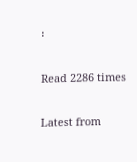፡

Read 2286 times

Latest from